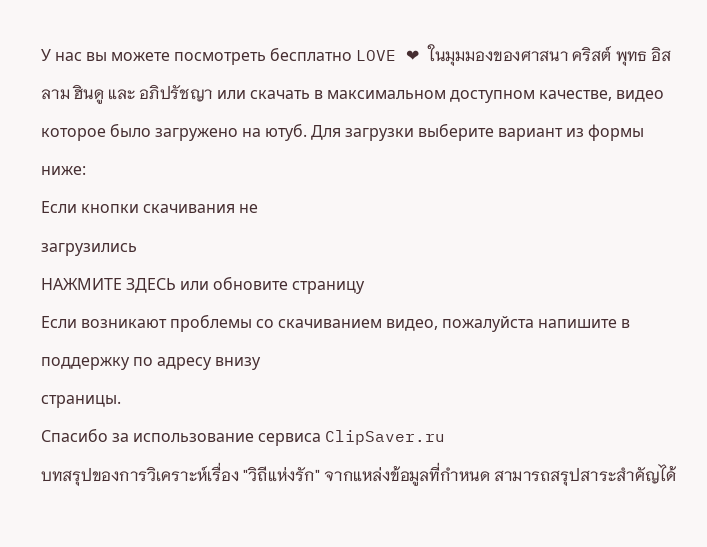У нас вы можете посмотреть бесплатно LOVE ❤ ในมุมมองของศาสนา คริสต์ พุทธ อิสลาม ฮินดู และ อภิปรัชญา или скачать в максимальном доступном качестве, видео которое было загружено на ютуб. Для загрузки выберите вариант из формы ниже:
Если кнопки скачивания не
загрузились
НАЖМИТЕ ЗДЕСЬ или обновите страницу
Если возникают проблемы со скачиванием видео, пожалуйста напишите в поддержку по адресу внизу
страницы.
Спасибо за использование сервиса ClipSaver.ru
บทสรุปของการวิเคราะห์เรื่อง "วิถีแห่งรัก" จากแหล่งข้อมูลที่กำหนด สามารถสรุปสาระสำคัญได้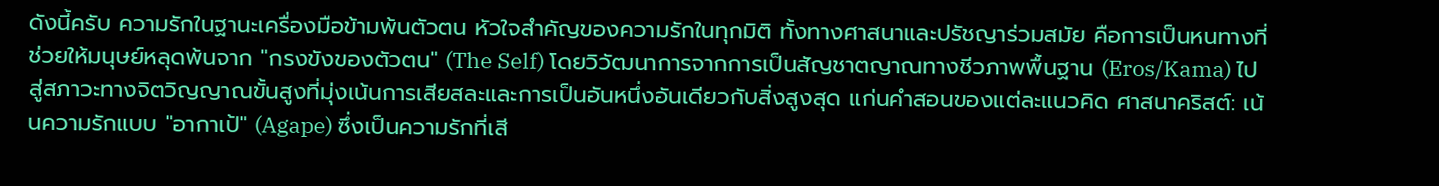ดังนี้ครับ ความรักในฐานะเครื่องมือข้ามพ้นตัวตน หัวใจสำคัญของความรักในทุกมิติ ทั้งทางศาสนาและปรัชญาร่วมสมัย คือการเป็นหนทางที่ช่วยให้มนุษย์หลุดพ้นจาก "กรงขังของตัวตน" (The Self) โดยวิวัฒนาการจากการเป็นสัญชาตญาณทางชีวภาพพื้นฐาน (Eros/Kama) ไปสู่สภาวะทางจิตวิญญาณขั้นสูงที่มุ่งเน้นการเสียสละและการเป็นอันหนึ่งอันเดียวกับสิ่งสูงสุด แก่นคำสอนของแต่ละแนวคิด ศาสนาคริสต์: เน้นความรักแบบ "อากาเป้" (Agape) ซึ่งเป็นความรักที่เสี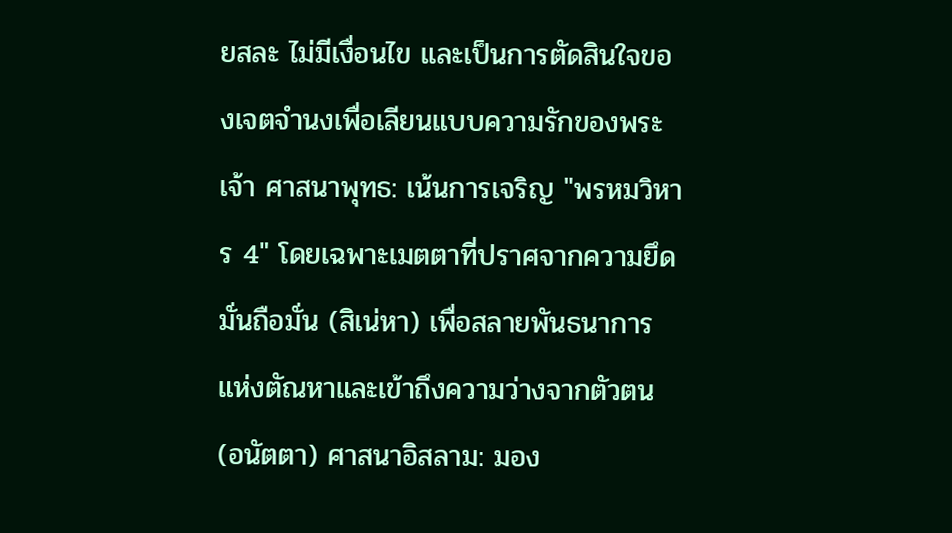ยสละ ไม่มีเงื่อนไข และเป็นการตัดสินใจของเจตจำนงเพื่อเลียนแบบความรักของพระเจ้า ศาสนาพุทธ: เน้นการเจริญ "พรหมวิหาร 4" โดยเฉพาะเมตตาที่ปราศจากความยึดมั่นถือมั่น (สิเน่หา) เพื่อสลายพันธนาการแห่งตัณหาและเข้าถึงความว่างจากตัวตน (อนัตตา) ศาสนาอิสลาม: มอง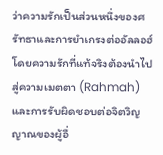ว่าความรักเป็นส่วนหนึ่งของศรัทธาและการยำเกรงต่ออัลลอฮ์ โดยความรักที่แท้จริงต้องนำไปสู่ความเมตตา (Rahmah) และการรับผิดชอบต่อจิตวิญญาณของผู้อื่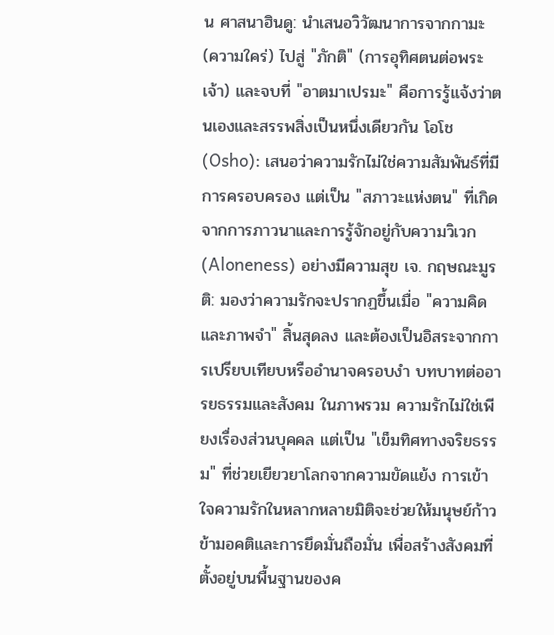น ศาสนาฮินดู: นำเสนอวิวัฒนาการจากกามะ (ความใคร่) ไปสู่ "ภักติ" (การอุทิศตนต่อพระเจ้า) และจบที่ "อาตมาเปรมะ" คือการรู้แจ้งว่าตนเองและสรรพสิ่งเป็นหนึ่งเดียวกัน โอโช (Osho): เสนอว่าความรักไม่ใช่ความสัมพันธ์ที่มีการครอบครอง แต่เป็น "สภาวะแห่งตน" ที่เกิดจากการภาวนาและการรู้จักอยู่กับความวิเวก (Aloneness) อย่างมีความสุข เจ. กฤษณะมูรติ: มองว่าความรักจะปรากฏขึ้นเมื่อ "ความคิดและภาพจำ" สิ้นสุดลง และต้องเป็นอิสระจากการเปรียบเทียบหรืออำนาจครอบงำ บทบาทต่ออารยธรรมและสังคม ในภาพรวม ความรักไม่ใช่เพียงเรื่องส่วนบุคคล แต่เป็น "เข็มทิศทางจริยธรรม" ที่ช่วยเยียวยาโลกจากความขัดแย้ง การเข้าใจความรักในหลากหลายมิติจะช่วยให้มนุษย์ก้าวข้ามอคติและการยึดมั่นถือมั่น เพื่อสร้างสังคมที่ตั้งอยู่บนพื้นฐานของค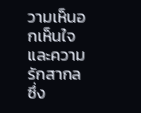วามเห็นอกเห็นใจและความรักสากล ซึ่ง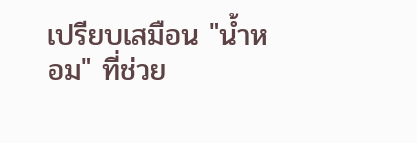เปรียบเสมือน "น้ำหอม" ที่ช่วย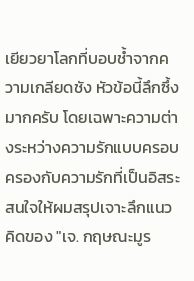เยียวยาโลกที่บอบช้ำจากความเกลียดชัง หัวข้อนี้ลึกซึ้งมากครับ โดยเฉพาะความต่างระหว่างความรักแบบครอบครองกับความรักที่เป็นอิสระ สนใจให้ผมสรุปเจาะลึกแนวคิดของ "เจ. กฤษณะมูร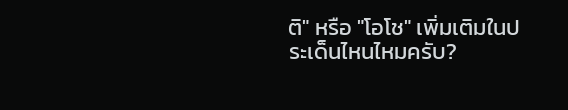ติ" หรือ "โอโช" เพิ่มเติมในประเด็นไหนไหมครับ?